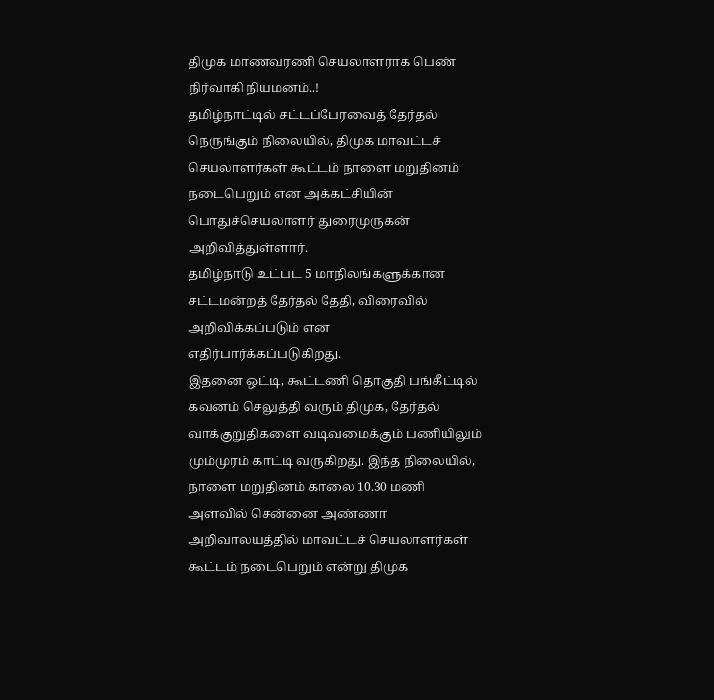திமுக மாணவரணி செயலாளராக பெண் நிர்வாகி நியமனம்..!
தமிழ்நாட்டில் சட்டப்பேரவைத் தேர்தல் நெருங்கும் நிலையில், திமுக மாவட்டச் செயலாளர்கள் கூட்டம் நாளை மறுதினம் நடைபெறும் என அக்கட்சியின் பொதுச்செயலாளர் துரைமுருகன் அறிவித்துள்ளார்.
தமிழ்நாடு உட்பட 5 மாநிலங்களுக்கான சட்டமன்றத் தேர்தல் தேதி, விரைவில் அறிவிக்கப்படும் என எதிர்பார்க்கப்படுகிறது.
இதனை ஒட்டி, கூட்டணி தொகுதி பங்கீட்டில் கவனம் செலுத்தி வரும் திமுக, தேர்தல் வாக்குறுதிகளை வடிவமைக்கும் பணியிலும் மும்முரம் காட்டி வருகிறது. இந்த நிலையில், நாளை மறுதினம் காலை 10.30 மணி அளவில் சென்னை அண்ணா அறிவாலயத்தில் மாவட்டச் செயலாளர்கள் கூட்டம் நடைபெறும் என்று திமுக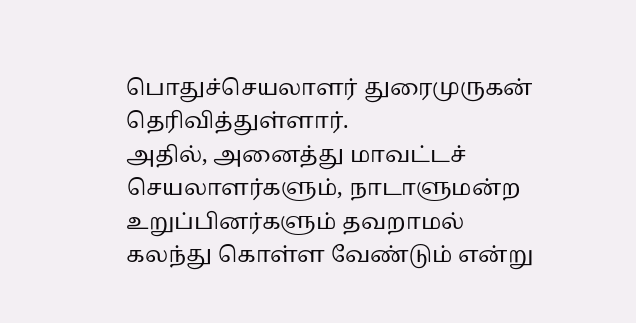பொதுச்செயலாளர் துரைமுருகன் தெரிவித்துள்ளார்.
அதில், அனைத்து மாவட்டச் செயலாளர்களும், நாடாளுமன்ற உறுப்பினர்களும் தவறாமல் கலந்து கொள்ள வேண்டும் என்று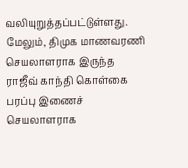வலியுறுத்தப்பட்டுள்ளது. மேலும், திமுக மாணவரணி செயலாளராக இருந்த ராஜீவ் காந்தி கொள்கை பரப்பு இணைச் செயலாளராக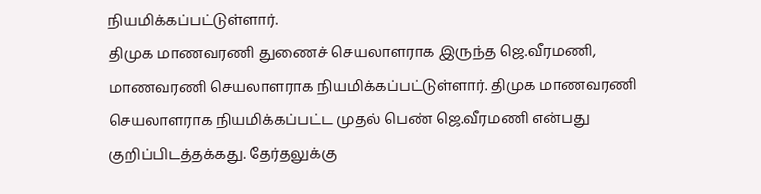நியமிக்கப்பட்டுள்ளார்.
திமுக மாணவரணி துணைச் செயலாளராக இருந்த ஜெ.வீரமணி, மாணவரணி செயலாளராக நியமிக்கப்பட்டுள்ளார். திமுக மாணவரணி செயலாளராக நியமிக்கப்பட்ட முதல் பெண் ஜெ.வீரமணி என்பது குறிப்பிடத்தக்கது. தேர்தலுக்கு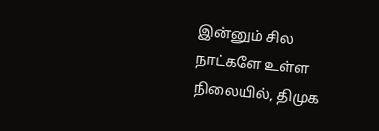இன்னும் சில நாட்களே உள்ள நிலையில், திமுக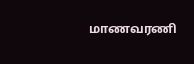மாணவரணி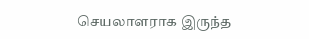செயலாளராக இருந்த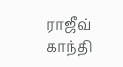ராஜீவ் காந்தி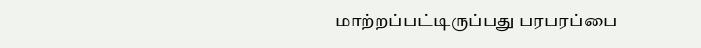மாற்றப்பட்டிருப்பது பரபரப்பை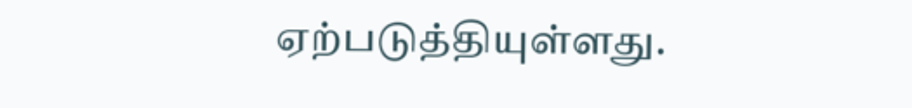ஏற்படுத்தியுள்ளது.